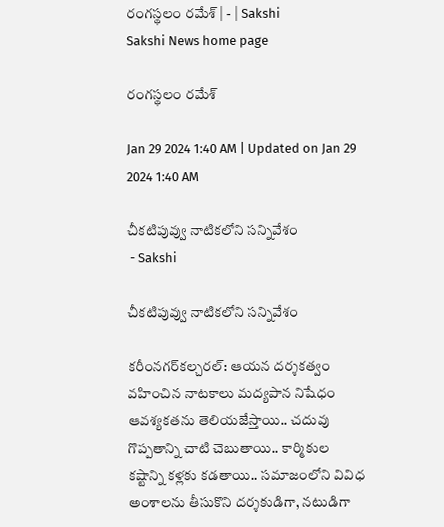రంగస్థలం రమేశ్‌ | - | Sakshi
Sakshi News home page

రంగస్థలం రమేశ్‌

Jan 29 2024 1:40 AM | Updated on Jan 29 2024 1:40 AM

చీకటిపువ్వు నాటికలోని సన్నివేశం
 - Sakshi

చీకటిపువ్వు నాటికలోని సన్నివేశం

కరీంనగర్‌కల్చరల్‌: ఆయన దర్శకత్వం వహించిన నాటకాలు మద్యపాన నిషేధం ఆవశ్యకతను తెలియజేస్తాయి.. చదువు గొప్పతాన్ని చాటి చెబుతాయి.. కార్మికుల కష్టాన్ని కళ్లకు కడతాయి.. సమాజంలోని వివిధ అంశాలను తీసుకొని దర్శకుడిగా, నటుడిగా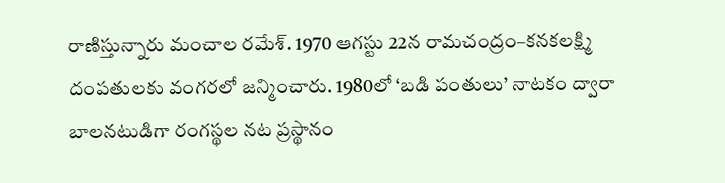రాణిస్తున్నారు మంచాల రమేశ్‌. 1970 ఆగస్టు 22న రామచంద్రం–కనకలక్ష్మి దంపతులకు వంగరలో జన్మించారు. 1980లో ‘బడి పంతులు’ నాటకం ద్వారా బాలనటుడిగా రంగస్థల నట ప్రస్థానం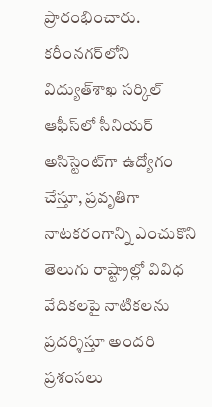ప్రారంభించారు. కరీంనగర్‌లోని విద్యుత్‌శాఖ సర్కిల్‌ ఆఫీస్‌లో సీనియర్‌ అసిస్టెంట్‌గా ఉద్యోగం చేస్తూ, ప్రవృతిగా నాటకరంగాన్ని ఎంచుకొని తెలుగు రాష్ట్రాల్లో వివిధ వేదికలపై నాటికలను ప్రదర్శిస్తూ అందరి ప్రశంసలు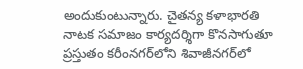అందుకుంటున్నారు. చైతన్య కళాభారతి నాటక సమాజం కార్యదర్శిగా కొనసాగుతూ ప్రస్తుతం కరీంనగర్‌లోని శివాజీనగర్‌లో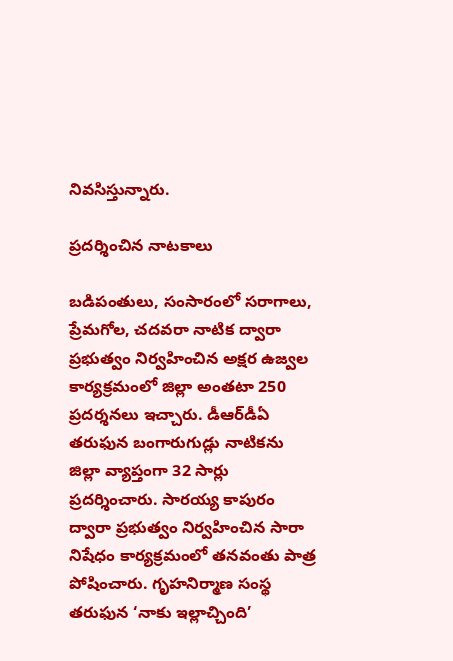నివసిస్తున్నారు.

ప్రదర్శించిన నాటకాలు

బడిపంతులు, సంసారంలో సరాగాలు, ప్రేమగోల, చదవరా నాటిక ద్వారా ప్రభుత్వం నిర్వహించిన అక్షర ఉజ్వల కార్యక్రమంలో జిల్లా అంతటా 250 ప్రదర్శనలు ఇచ్చారు. డీఆర్‌డీఏ తరుఫున బంగారుగుడ్లు నాటికను జిల్లా వ్యాప్తంగా 32 సార్లు ప్రదర్శించారు. సారయ్య కాపురం ద్వారా ప్రభుత్వం నిర్వహించిన సారా నిషేధం కార్యక్రమంలో తనవంతు పాత్ర పోషించారు. గృహనిర్మాణ సంస్థ తరుఫున ‘నాకు ఇల్లాచ్చింది’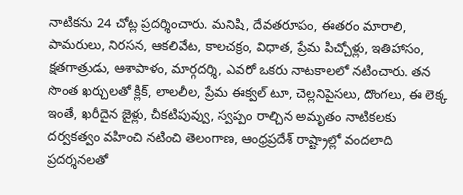నాటికను 24 చోట్ల ప్రదర్శించారు. మనిషి, దేవతరూపం, ఈతరం మారాలి, పామరులు, నిరసన, ఆకలివేట, కాలచక్రం, విధాత, ప్రేమ పిచ్చోళ్లు, ఇతిహాసం, క్షతగాత్రుడు, ఆశాపాళం, మార్గదర్శి, ఎవరో ఒకరు నాటకాలలో నటించారు. తన సొంత ఖర్చులతో క్లిక్‌, లాలలీల, ప్రేమ ఈక్వల్‌ టూ, చెల్లనిపైసలు, దొంగలు, ఈ లెక్క ఇంతే, ఖరీదైన జైళ్లు, చీకటిపువ్వు, స్వప్పం రాల్చిన అమృతం నాటికలకు దర్వకత్వం వహించి నటించి తెలంగాణ, ఆంధ్రప్రదేశ్‌ రాష్ట్రాల్లో వందలాది ప్రదర్శనలతో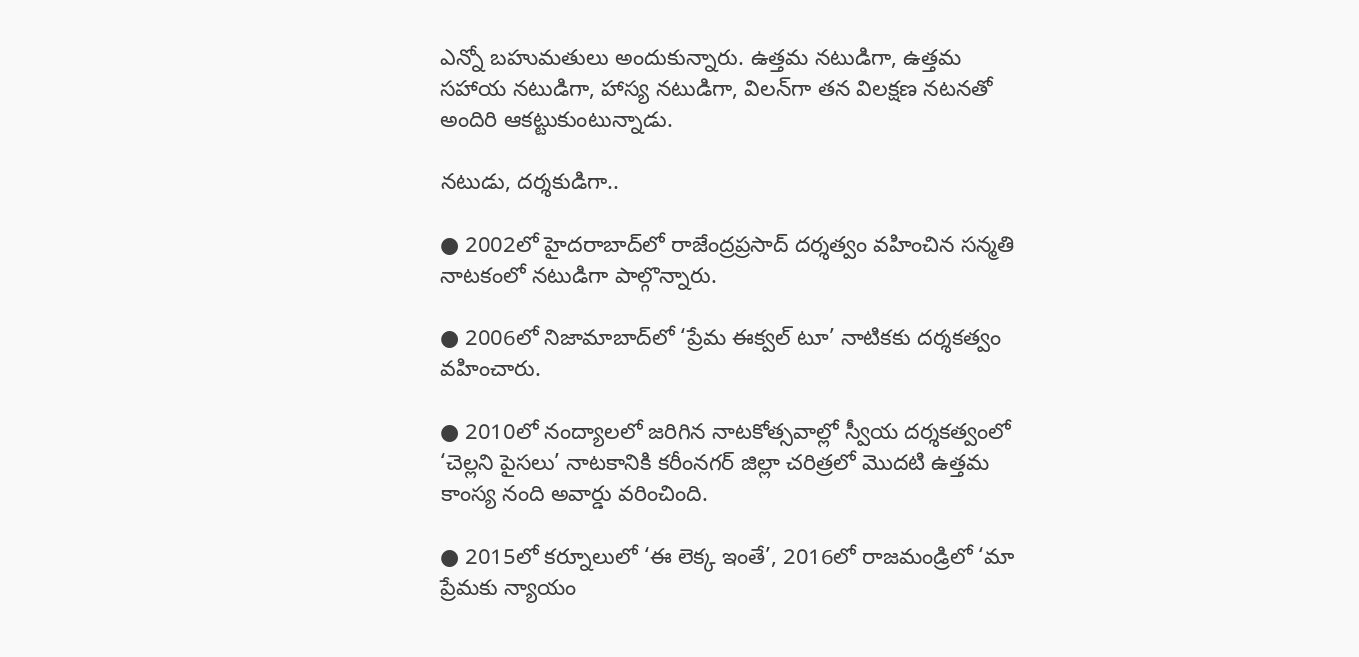ఎన్నో బహుమతులు అందుకున్నారు. ఉత్తమ నటుడిగా, ఉత్తమ సహాయ నటుడిగా, హాస్య నటుడిగా, విలన్‌గా తన విలక్షణ నటనతో అందిరి ఆకట్టుకుంటున్నాడు.

నటుడు, దర్శకుడిగా..

● 2002లో హైదరాబాద్‌లో రాజేంద్రప్రసాద్‌ దర్శత్వం వహించిన సన్మతి నాటకంలో నటుడిగా పాల్గొన్నారు.

● 2006లో నిజామాబాద్‌లో ‘ప్రేమ ఈక్వల్‌ టూ’ నాటికకు దర్శకత్వం వహించారు.

● 2010లో నంద్యాలలో జరిగిన నాటకోత్సవాల్లో స్వీయ దర్శకత్వంలో ‘చెల్లని పైసలు’ నాటకానికి కరీంనగర్‌ జిల్లా చరిత్రలో మొదటి ఉత్తమ కాంస్య నంది అవార్డు వరించింది.

● 2015లో కర్నూలులో ‘ఈ లెక్క ఇంతే’, 2016లో రాజమండ్రిలో ‘మా ప్రేమకు న్యాయం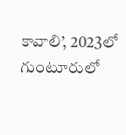కావాలి’, 2023లో గుంటూరులో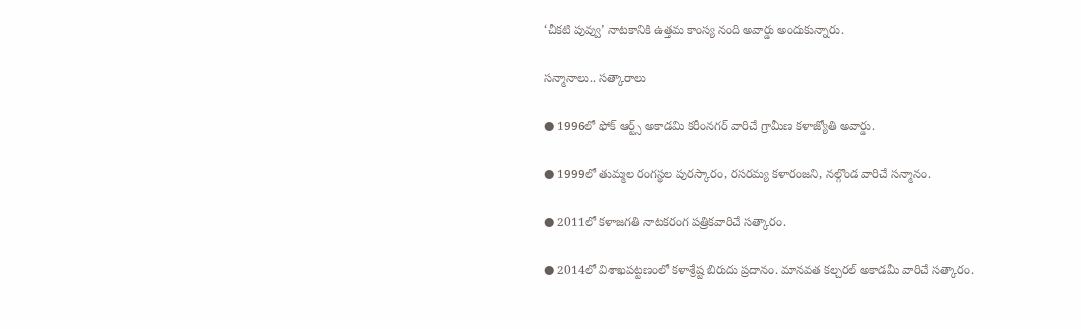‘చీకటి పువ్వు’ నాటకానికి ఉత్తమ కాంస్య నంది అవార్డు అందుకున్నారు.

సన్మానాలు.. సత్కారాలు

● 1996లో ఫోక్‌ ఆర్ట్స్‌ అకాడమి కరీంనగర్‌ వారిచే గ్రామీణ కళాజ్యోతి అవార్డు.

● 1999లో తుమ్మల రంగస్థల పురస్కారం, రసరమ్య కళారంజని, నల్గొండ వారిచే సన్మానం.

● 2011లో కళాజగతి నాటకరంగ పత్రికవారిచే సత్కారం.

● 2014లో విశాఖపట్టణంలో కళాశ్రేష్ట బిరుదు ప్రదానం. మానవత కల్చరల్‌ అకాడమీ వారిచే సత్కారం.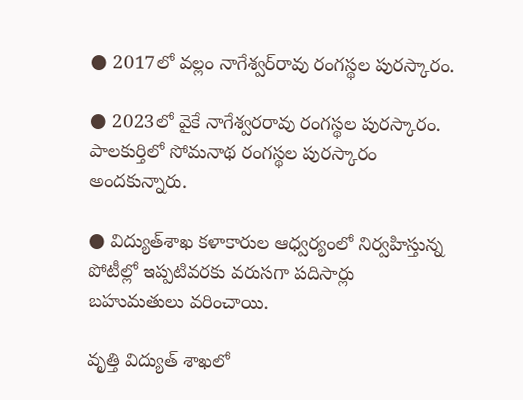● 2017లో వల్లం నాగేశ్వర్‌రావు రంగస్థల పురస్కారం.

● 2023లో వైకే నాగేశ్వరరావు రంగస్థల పురస్కారం. పాలకుర్తిలో సోమనాథ రంగస్థల పురస్కారం అందకున్నారు.

● విద్యుత్‌శాఖ కళాకారుల ఆధ్వర్యంలో నిర్వహిస్తున్న పోటీల్లో ఇప్పటివరకు వరుసగా పదిసార్లు బహుమతులు వరించాయి.

వృత్తి విద్యుత్‌ శాఖలో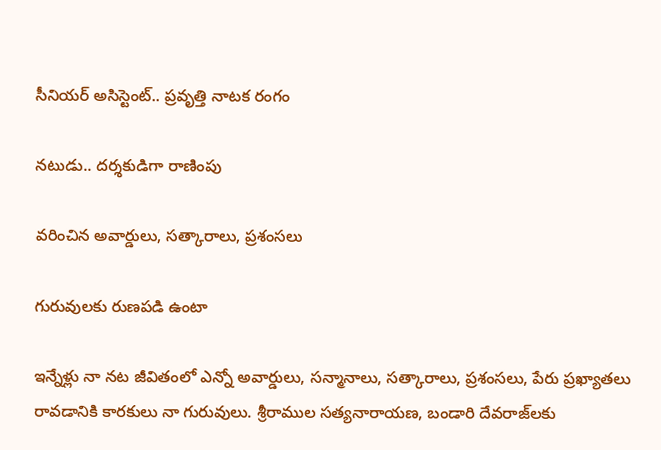సీనియర్‌ అసిస్టెంట్‌.. ప్రవృత్తి నాటక రంగం

నటుడు.. దర్శకుడిగా రాణింపు

వరించిన అవార్డులు, సత్కారాలు, ప్రశంసలు

గురువులకు రుణపడి ఉంటా

ఇన్నేళ్లు నా నట జీవితంలో ఎన్నో అవార్డులు, సన్మానాలు, సత్కారాలు, ప్రశంసలు, పేరు ప్రఖ్యాతలు రావడానికి కారకులు నా గురువులు. శ్రీరాముల సత్యనారాయణ, బండారి దేవరాజ్‌లకు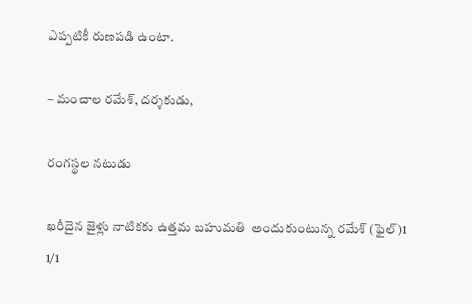ఎప్పటికీ రుణపడి ఉంటా.

– మంచాల రమేశ్‌, దర్శకుడు,

రంగస్థల నటుడు

ఖరీదైన జైళ్లు నాటికకు ఉత్తమ బహుమతి  అందుకుంటున్న రమేశ్‌ (ఫైల్‌)1
1/1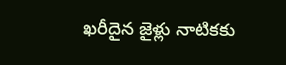ఖరీదైన జైళ్లు నాటికకు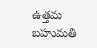ఉత్తమ బహుమతి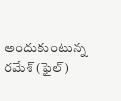అందుకుంటున్న రమేశ్‌ (ఫైల్‌)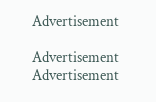Advertisement

Advertisement
Advertisement